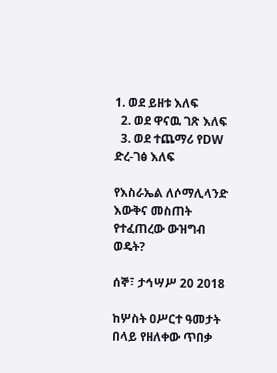1. ወደ ይዘቱ እለፍ
  2. ወደ ዋናዉ ገጽ እለፍ
  3. ወደ ተጨማሪ የDW ድረ-ገፅ እለፍ

የእስራኤል ለሶማሊላንድ እውቅና መስጠት የተፈጠረው ውዝግብ ወዴት?

ሰኞ፣ ታኅሣሥ 20 2018

ከሦስት ዐሥርተ ዓመታት በላይ የዘለቀው ጥበቃ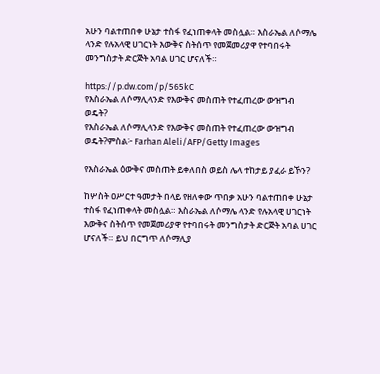አሁን ባልተጠበቀ ሁኔታ ተስፋ የፈነጠቀላት መስሏል። እስራኤል ለሶማሌ ላንድ የሉአላዊ ሀገርነት እውቅና ስትሰጥ የመጀመሪያዋ የተባበሩት መንግስታት ድርጅት አባል ሀገር ሆናለች።

https://p.dw.com/p/565kC
የእስራኤል ለሶማሊላንድ የእውቅና መስጠት የተፈጠረው ውዝግብ ወዴት?
የእስራኤል ለሶማሊላንድ የእውቅና መስጠት የተፈጠረው ውዝግብ ወዴት?ምስል፦ Farhan Aleli/AFP/Getty Images

የእስራኤል ዕውቅና መስጠት ይቀለበስ ወይስ ሌላ ተከታይ ያፈራ ይኾን?

ከሦስት ዐሥርተ ዓመታት በላይ የዘለቀው ጥበቃ አሁን ባልተጠበቀ ሁኔታ ተስፋ የፈነጠቀላት መስሏል። እስራኤል ለሶማሌ ላንድ የሉአላዊ ሀገርነት እውቅና ስትሰጥ የመጀመሪያዋ የተባበሩት መንግስታት ድርጅት አባል ሀገር ሆናለች። ይህ በርግጥ ለሶማሊያ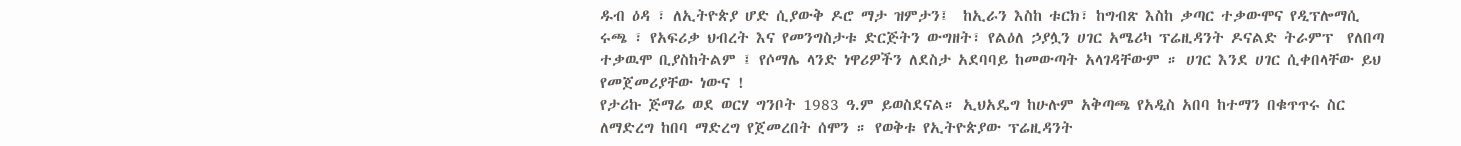ዱብ ዕዳ ፣ ለኢትዮጵያ ሆድ ሲያውቅ ዶሮ ማታ ዝምታን፤  ከኢራን እስከ ቱርክ፣ ከግብጽ እስከ ቃጣር ተቃውሞና የዲፕሎማሲ ሩጫ ፣ የአፍሪቃ ህብረት እና የመንግስታቱ ድርጅትን ውግዘት፣ የልዕለ ኃያሏን ሀገር አሜሪካ ፕሬዚዳንት ዶናልድ ትራምፕ  የለበጣ ተቃዉሞ ቢያስከትልም ፤ የሶማሌ ላንድ ነዋሪዎችን ለደስታ አደባባይ ከመውጣት አላገዳቸውም ። ሀገር እንደ ሀገር ሲቀበላቸው ይህ የመጀመሪያቸው ነውና !
የታሪኩ ጅማሬ ወደ ወርሃ ግንቦት 1983 ዓ.ም ይወስደናል። ኢህአዴግ ከሁሉም አቅጣጫ የአዲስ አበባ ከተማን በቁጥጥሩ ስር ለማድረግ ከበባ ማድረግ የጀመረበት ሰሞን ። የወቅቱ የኢትዮጵያው ፕሬዚዳንት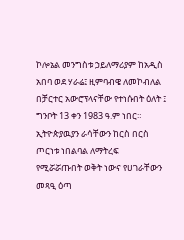ኮሎኔል መንግስቱ ኃይለማሪያም ከአዲስ አበባ ወደ ሃራሬ፤ ዚምባብዌ ለመኮብለል በቻርተር አውሮፕላናቸው የተነሱበት ዕለት ፤ ግንቦት 13 ቀን 1983 ዓ.ም ነበር። ኢትዮጵያዉያን ራሳቸውን ከርስ በርስ ጦርነቱ ነበልባል ለማትረፍ የሚሯሯጡበት ወቅት ነውና የሀገራቸውን መጻዒ ዕጣ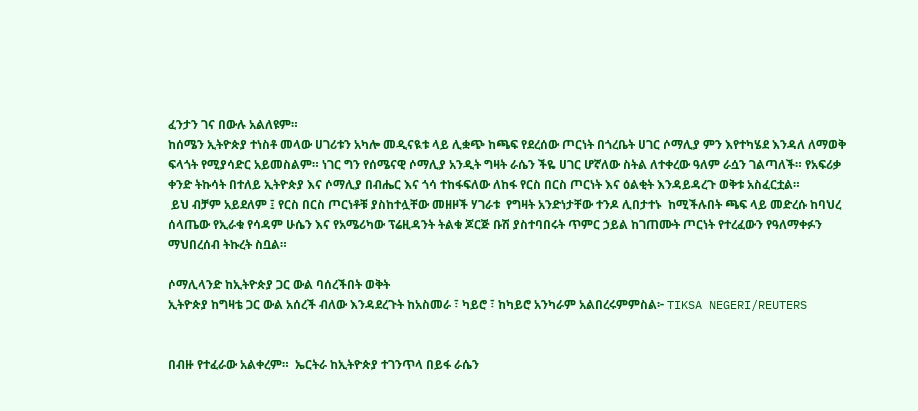ፈንታን ገና በውሉ አልለዩም።
ከሰሜን ኢትዮጵያ ተነስቶ መላው ሀገሪቱን አካሎ መዲናዪቱ ላይ ሊቋጭ ከጫፍ የደረሰው ጦርነት በጎረቤት ሀገር ሶማሊያ ምን እየተካሄደ እንዳለ ለማወቅ ፍላጎት የሚያሳድር አይመስልም። ነገር ግን የሰሜናዊ ሶማሊያ አንዲት ግዛት ራሴን ችዬ ሀገር ሆኛለው ስትል ለተቀረው ዓለም ራሷን ገልጣለች። የአፍሪቃ ቀንድ ትኩሳት በተለይ ኢትዮጵያ እና ሶማሊያ በብሔር እና ጎሳ ተከፋፍለው ለከፋ የርስ በርስ ጦርነት እና ዕልቂት እንዳይዳረጉ ወቅቱ አስፈርቷል።
 ይህ ብቻም አይደለም ፤ የርስ በርስ ጦርነቶቹ ያስከተሏቸው መዘዞች ሃገራቱ  የግዛት አንድነታቸው ተንዶ ሊበታተኑ  ከሚችሉበት ጫፍ ላይ መድረሱ ከባህረ ሰላጤው የኢራቁ የሳዳም ሁሴን እና የአሜሪካው ፕሬዚዳንት ትልቁ ጆርጅ ቡሽ ያስተባበሩት ጥምር ኃይል ከገጠሙት ጦርነት የተረፈውን የዓለማቀፉን ማህበረሰብ ትኩረት ስቧል።

ሶማሊላንድ ከኢትዮጵያ ጋር ውል ባሰረችበት ወቅት
ኢትዮጵያ ከግዛቴ ጋር ውል አሰረች ብለው እንዳደረጉት ከአስመራ ፣ ካይሮ ፣ ከካይሮ አንካራም አልበረሩምምስል፦ TIKSA NEGERI/REUTERS


በብዙ የተፈራው አልቀረም።  ኤርትራ ከኢትዮጵያ ተገንጥላ በይፋ ራሴን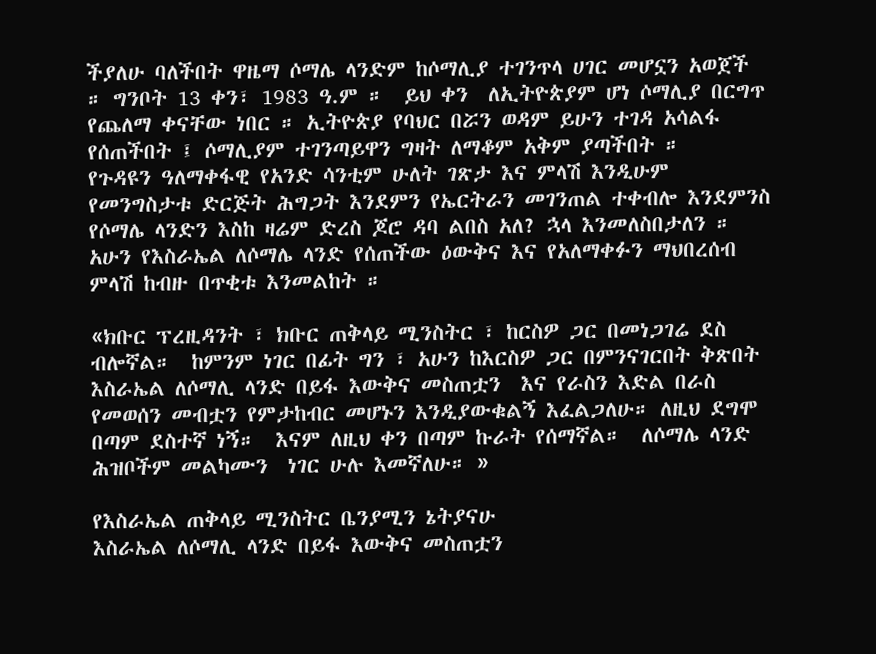ችያለሁ ባለችበት ዋዜማ ሶማሌ ላንድም ከሶማሊያ ተገንጥላ ሀገር መሆኗን አወጀች ። ግንቦት 13 ቀን፣ 1983 ዓ.ም ።  ይህ ቀን  ለኢትዮጵያም ሆነ ሶማሊያ በርግጥ የጨለማ ቀናቸው ነበር ። ኢትዮጵያ የባህር በሯን ወዳም ይሁን ተገዳ አሳልፋ የሰጠችበት ፤ ሶማሊያም ተገንጣይዋን ግዛት ለማቆም አቅም ያጣችበት ።
የጉዳዩን ዓለማቀፋዊ የአንድ ሳንቲም ሁለት ገጽታ እና ምላሽ እንዲሁም የመንግስታቱ ድርጅት ሕግጋት እንደምን የኤርትራን መገንጠል ተቀብሎ እንደምንስ የሶማሌ ላንድን እስከ ዛሬም ድረስ ጆሮ ዳባ ልበስ አለ? ኋላ እንመለስበታለን ። አሁን የእስራኤል ለሶማሌ ላንድ የሰጠችው ዕውቅና እና የአለማቀፉን ማህበረሰብ ምላሽ ከብዙ በጥቂቱ እንመልከት ።

«ክቡር ፕረዚዳንት ፣ ክቡር ጠቅላይ ሚንስትር ፣ ከርስዎ ጋር በመነጋገሬ ደስ ብሎኛል።  ከምንም ነገር በፊት ግን ፣ አሁን ከእርስዎ ጋር በምንናገርበት ቅጽበት  እስራኤል ለሶማሊ ላንድ በይፋ እውቅና መስጠቷን  እና የራስን እድል በራስ የመወሰን መብቷን የምታከብር መሆኑን እንዲያውቁልኝ እፈልጋለሁ። ለዚህ ደግሞ  በጣም ደስተኛ ነኝ።  እናም ለዚህ ቀን በጣም ኩራት የሰማኛል።  ለሶማሌ ላንድ ሕዝቦችም መልካሙን  ነገር ሁሉ እመኛለሁ። »

የእስራኤል ጠቅላይ ሚንስትር ቤንያሚን ኔትያናሁ
እስራኤል ለሶማሊ ላንድ በይፋ እውቅና መስጠቷን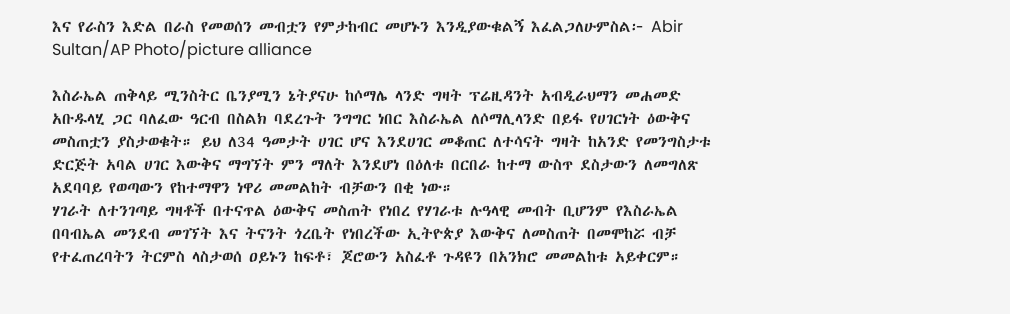እና የራስን እድል በራስ የመወሰን መብቷን የምታከብር መሆኑን እንዲያውቁልኝ እፈልጋለሁምስል፦ Abir Sultan/AP Photo/picture alliance

እስራኤል ጠቅላይ ሚንስትር ቤንያሚን ኔትያናሁ ከሶማሌ ላንድ ግዛት ፕሬዚዳንት አብዲራህማን መሐመድ አቡዱላሂ ጋር ባለፈው ዓርብ በስልክ ባደረጉት ንግግር ነበር እስራኤል ለሶማሊላንድ በይፋ የሀገርነት ዕውቅና መስጠቷን ያስታወቁት። ይህ ለ34 ዓመታት ሀገር ሆና እንደሀገር መቆጠር ለተሳናት ግዛት ከአንድ የመንግስታቱ ድርጅት አባል ሀገር እውቅና ማግኘት ምን ማለት እንደሆነ በዕለቱ በርበራ ከተማ ውስጥ ደስታውን ለመግለጽ አደባባይ የወጣውን የከተማዋን ነዋሪ መመልከት ብቻውን በቂ ነው።
ሃገራት ለተንገጣይ ግዛቶች በተናጥል ዕውቅና መስጠት የነበረ የሃገራቱ ሉዓላዊ መብት ቢሆንም የእስራኤል በባብኤል መንደብ መገኘት እና ትናንት ጎረቤት የነበረችው ኢትዮጵያ እውቅና ለመስጠት በመሞከሯ ብቻ የተፈጠረባትን ትርምስ ላስታወሰ ዐይኑን ከፍቶ፣ ጆሮውን አስፈቶ ጉዳዩን በአንክሮ መመልከቱ አይቀርም።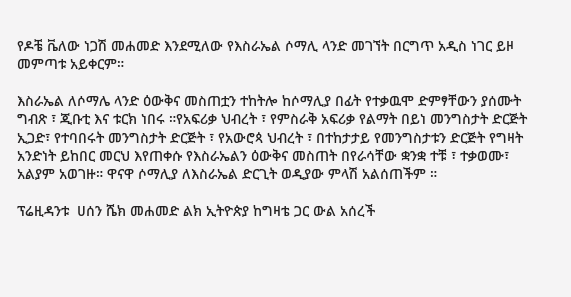የዶቼ ቬለው ነጋሽ መሐመድ እንደሚለው የእስራኤል ሶማሊ ላንድ መገኘት በርግጥ አዲስ ነገር ይዞ መምጣቱ አይቀርም።

እስራኤል ለሶማሌ ላንድ ዕውቅና መስጠቷን ተከትሎ ከሶማሊያ በፊት የተቃዉሞ ድምፃቸውን ያሰሙት ግብጽ ፣ ጂቡቲ እና ቱርክ ነበሩ ።የአፍሪቃ ህብረት ፣ የምስራቅ አፍሪቃ የልማት በይነ መንግስታት ድርጅት ኢጋድ፣ የተባበሩት መንግስታት ድርጅት ፣ የአውሮጳ ህብረት ፣ በተከታታይ የመንግስታቱን ድርጅት የግዛት አንድነት ይከበር መርህ እየጠቀሱ የእስራኤልን ዕውቅና መስጠት በየራሳቸው ቋንቋ ተቹ ፣ ተቃወሙ፣ አልያም አወገዙ። ዋናዋ ሶማሊያ ለእስራኤል ድርጊት ወዲያው ምላሽ አልሰጠችም ።

ፕሬዚዳንቱ  ሀሰን ሼክ መሐመድ ልክ ኢትዮጵያ ከግዛቴ ጋር ውል አሰረች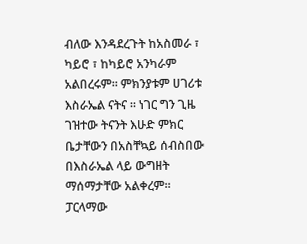ብለው እንዳደረጉት ከአስመራ ፣ ካይሮ ፣ ከካይሮ አንካራም አልበረሩም። ምክንያቱም ሀገሪቱ እስራኤል ናትና ። ነገር ግን ጊዜ ገዝተው ትናንት እሁድ ምክር ቤታቸውን በአስቸኳይ ሰብስበው በእስራኤል ላይ ውግዘት ማሰማታቸው አልቀረም። ፓርላማው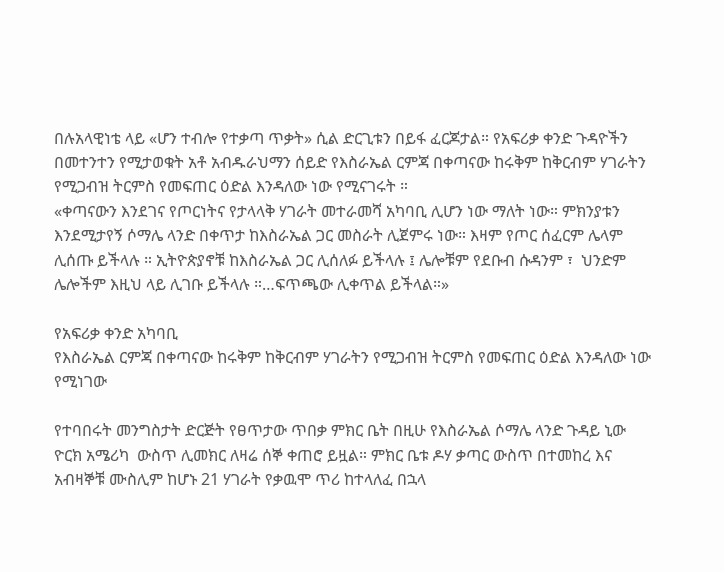በሉአላዊነቴ ላይ «ሆን ተብሎ የተቃጣ ጥቃት» ሲል ድርጊቱን በይፋ ፈርጆታል። የአፍሪቃ ቀንድ ጉዳዮችን በመተንተን የሚታወቁት አቶ አብዱራህማን ሰይድ የእስራኤል ርምጃ በቀጣናው ከሩቅም ከቅርብም ሃገራትን የሚጋብዝ ትርምስ የመፍጠር ዕድል እንዳለው ነው የሚናገሩት ።
«ቀጣናውን እንደገና የጦርነትና የታላላቅ ሃገራት መተራመሻ አካባቢ ሊሆን ነው ማለት ነው። ምክንያቱን እንደሚታየኝ ሶማሌ ላንድ በቀጥታ ከእስራኤል ጋር መስራት ሊጀምሩ ነው። እዛም የጦር ሰፈርም ሌላም ሊሰጡ ይችላሉ ። ኢትዮጵያኖቹ ከእስራኤል ጋር ሊሰለፉ ይችላሉ ፤ ሌሎቹም የደቡብ ሱዳንም ፣  ህንድም ሌሎችም እዚህ ላይ ሊገቡ ይችላሉ ።…ፍጥጫው ሊቀጥል ይችላል።»

የአፍሪቃ ቀንድ አካባቢ
የእስራኤል ርምጃ በቀጣናው ከሩቅም ከቅርብም ሃገራትን የሚጋብዝ ትርምስ የመፍጠር ዕድል እንዳለው ነው የሚነገው

የተባበሩት መንግስታት ድርጅት የፀጥታው ጥበቃ ምክር ቤት በዚሁ የእስራኤል ሶማሌ ላንድ ጉዳይ ኒው ዮርክ አሜሪካ  ውስጥ ሊመክር ለዛሬ ሰኞ ቀጠሮ ይዟል። ምክር ቤቱ ዶሃ ቃጣር ውስጥ በተመከረ እና  አብዛኞቹ ሙስሊም ከሆኑ 21 ሃገራት የቃዉሞ ጥሪ ከተላለፈ በኋላ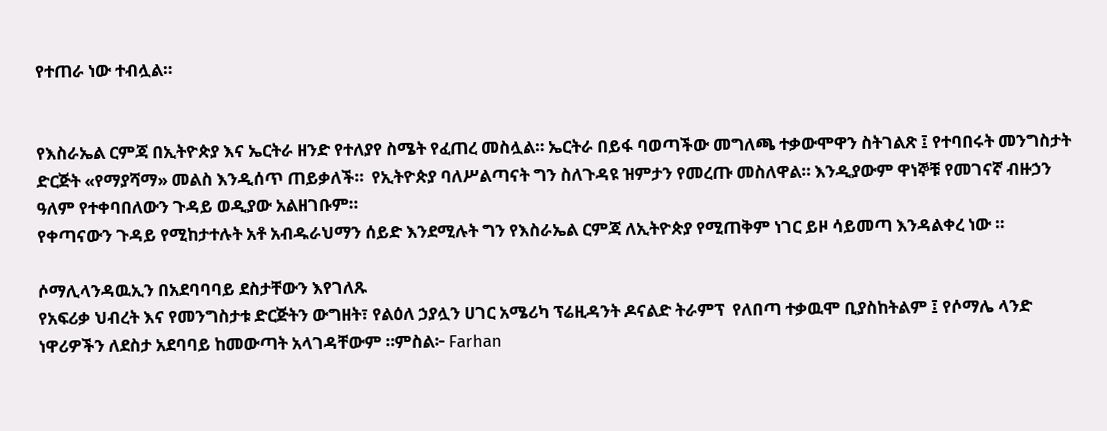የተጠራ ነው ተብሏል።


የእስራኤል ርምጃ በኢትዮጵያ እና ኤርትራ ዘንድ የተለያየ ስሜት የፈጠረ መስሏል። ኤርትራ በይፋ ባወጣችው መግለጫ ተቃውሞዋን ስትገልጽ ፤ የተባበሩት መንግስታት ድርጅት «የማያሻማ» መልስ እንዲሰጥ ጠይቃለች።  የኢትዮጵያ ባለሥልጣናት ግን ስለጉዳዩ ዝምታን የመረጡ መስለዋል። እንዲያውም ዋነኞቹ የመገናኛ ብዙኃን ዓለም የተቀባበለውን ጉዳይ ወዲያው አልዘገቡም።
የቀጣናውን ጉዳይ የሚከታተሉት አቶ አብዱራህማን ሰይድ እንደሚሉት ግን የእስራኤል ርምጃ ለኢትዮጵያ የሚጠቅም ነገር ይዞ ሳይመጣ እንዳልቀረ ነው ።

ሶማሊላንዳዉኢን በአደባባባይ ደስታቸውን እየገለጹ
የአፍሪቃ ህብረት እና የመንግስታቱ ድርጅትን ውግዘት፣ የልዕለ ኃያሏን ሀገር አሜሪካ ፕሬዚዳንት ዶናልድ ትራምፕ  የለበጣ ተቃዉሞ ቢያስከትልም ፤ የሶማሌ ላንድ ነዋሪዎችን ለደስታ አደባባይ ከመውጣት አላገዳቸውም ።ምስል፦ Farhan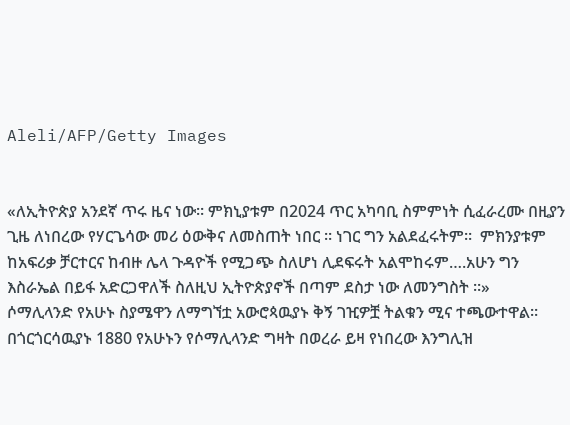Aleli/AFP/Getty Images


«ለኢትዮጵያ አንደኛ ጥሩ ዜና ነው። ምክኒያቱም በ2024 ጥር አካባቢ ስምምነት ሲፈራረሙ በዚያን ጊዜ ለነበረው የሃርጌሳው መሪ ዕውቅና ለመስጠት ነበር ። ነገር ግን አልደፈሩትም።  ምክንያቱም ከአፍሪቃ ቻርተርና ከብዙ ሌላ ጉዳዮች የሚጋጭ ስለሆነ ሊደፍሩት አልሞከሩም….አሁን ግን እስራኤል በይፋ አድርጋዋለች ስለዚህ ኢትዮጵያኖች በጣም ደስታ ነው ለመንግስት ።»
ሶማሊላንድ የአሁኑ ስያሜዋን ለማግኘቷ አውሮጳዉያኑ ቅኝ ገዢዎቿ ትልቁን ሚና ተጫውተዋል። በጎርጎርሳዉያኑ 1880 የአሁኑን የሶማሊላንድ ግዛት በወረራ ይዛ የነበረው እንግሊዝ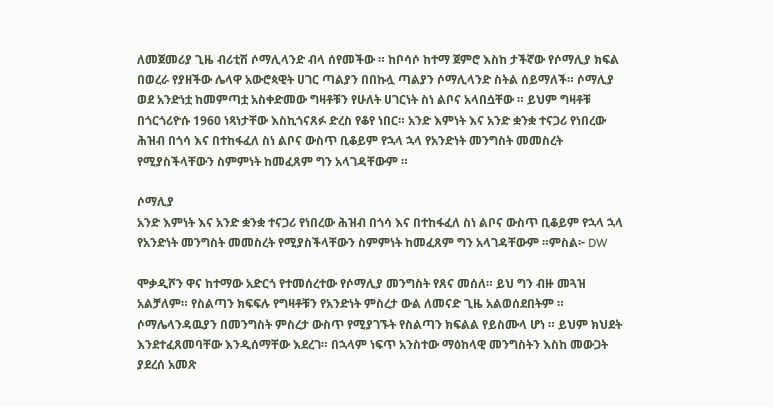ለመጀመሪያ ጊዜ ብሪቲሽ ሶማሊላንድ ብላ ሰየመችው ። ከቦሳሶ ከተማ ጀምሮ እስከ ታችኛው የሶማሊያ ክፍል በወረራ የያዘችው ሌላዋ አውሮጳዊት ሀገር ጣልያን በበኩሏ ጣልያን ሶማሊላንድ ስትል ሰይማለች። ሶማሊያ ወደ አንድነቷ ከመምጣቷ አስቀድመው ግዛቶቹን የሁለት ሀገርነት ስነ ልቦና አላበሷቸው ። ይህም ግዛቶቹ በጎርጎሪዮሱ 1960 ነጻነታቸው እስኪጎናጸፉ ድረስ የቆየ ነበር። አንድ እምነት እና አንድ ቋንቋ ተናጋሪ የነበረው ሕዝብ በጎሳ እና በተከፋፈለ ስነ ልቦና ውስጥ ቢቆይም የኋላ ኋላ የአንድነት መንግስት መመስረት የሚያስችላቸውን ስምምነት ከመፈጸም ግን አላገዳቸውም ።

ሶማሊያ
አንድ እምነት እና አንድ ቋንቋ ተናጋሪ የነበረው ሕዝብ በጎሳ እና በተከፋፈለ ስነ ልቦና ውስጥ ቢቆይም የኋላ ኋላ የአንድነት መንግስት መመስረት የሚያስችላቸውን ስምምነት ከመፈጸም ግን አላገዳቸውም ።ምስል፦ DW

ሞቃዲሾን ዋና ከተማው አድርጎ የተመሰረተው የሶማሊያ መንግስት የጸና መሰለ። ይህ ግን ብዙ መጓዝ አልቻለም። የስልጣን ክፍፍሉ የግዛቶቹን የአንድነት ምስረታ ውል ለመናድ ጊዜ አልወሰደበትም ። ሶማሌላንዳዉያን በመንግስት ምስረታ ውስጥ የሚያገኙት የስልጣን ክፍልል የይስሙላ ሆነ ። ይህም ክህደት እንደተፈጸመባቸው እንዲሰማቸው እደረገ። በኋላም ነፍጥ አንስተው ማዕከላዊ መንግስትን እስከ መውጋት ያደረሰ አመጽ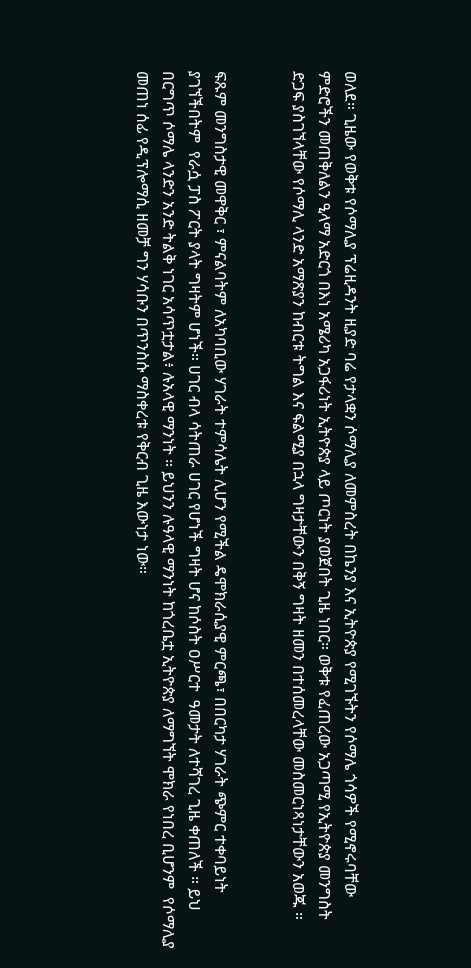ወለደ። ጊዜው የወቅቱ የሶማሊያ ፕሬዚዳንት ዚያድ ባሬ የታላቋን ሶማሊያ ለመምስረት በኬንያ እና ኢትዮጵያ የሚገኙትን የሶማሌ ጎሳዎች የሚኖሩባቸው ምድሮችን መጠቅለልን ዒላማ አድርጎ በእነ አሜሪካ አጋፋሪነት ኢትዮጵያ ላይ ጦርነት ያወጀበት ጊዜ ነበር። ወቅቱ የፈጠረው አጋጣሚ የኢትዮጵያ መንግስት ድጋፍ ያስገኘላቸው የሶማሊ ላንድ አማጽያን ከብርቱ ትግል እና ፍልሚያ በኋላ ግዛታቸውን በቅኝ ግዛት ዘመን በተሰመረላቸው መስመርነጻነታቸውን አወጁ ።


ፍጹም መንግስታዊ መዋቅር ፣ ምናልባትም ለአካባቢው ሃገራት ተምሳሌት ሊሆን የሚችል ዴሞክራሲያዊ ምርጫ፣ በበርካታ ሃገራት ጭምር ተቀባይነት ያገኘችበትም  የራሷ ፓስ ፖርት ያላት ግዛትም ሆነች። ሀገር ብላ ሳትጠራ ሀገር የሆነች ግዛት ሆና ከሶስት ዐሥርተ  ዓመታት ለተሻገረ ጊዜ ቀጠለች ። ይህ በርግጥ ሶማሌ ላንድን አንድ ትልቅ ነገር አሳጥቷታል፥ ሉአላዊ ማንነት ። ይህንን ሉዓላዊ ማንነት ከጎረቤቷ ኢትዮጵያ ለማግኘት ሞክራ የነበረ ቢሆንም  የሶማሊያ መጠነ ሰፊ የዲፕሎማሲ ዘመቻ ግን ሃሳቡን በጥንስሱ ማስቀረቱ የቅርብ ጊዜ እውነታ ነው።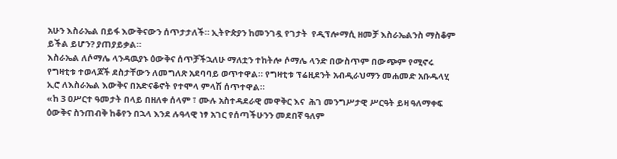አሁን እስራኤል በይፋ እውቅናውን ሰጥታታለች። ኢትዮጵያን ከመንገዷ የገታት  የዲፕሎማሲ ዘመቻ እስራኤልንስ ማስቆም ይችል ይሆን? ያጠያይቃል።
እስራኤል ለሶማሌ ላንዳዉያኑ ዕውቅና ሰጥቻችኋለሁ ማለቷን ተከትሎ ሶማሌ ላንድ በውስጥም በውጭም የሚኖሩ የግዛቲቱ ተወላጆች ደስታቸውን ለመግለጽ አደባባይ ወጥተዋል። የግዛቲቱ ፕሬዚደንት አብዲራህማን መሐመድ አቡዱላሂ ኢሮ ለእስራኤል እውቅና በአድናቆኖት የተሞላ ምላሽ ሰጥተዋል።
«ከ 3 ዐሥርተ ዓመታት በላይ በዘለቀ ሰላም ፣ ሙሉ አስተዳደራዊ መዋቅር እና  ሕገ መንግሥታዊ ሥርዓት ይዛ ዓለማቀፍ ዕውቅና ስንጠብቅ ከቆየን በኋላ እንደ ሉዓላዊ ነፃ አገር የሰጣችሁንን መደበኛ ዓለም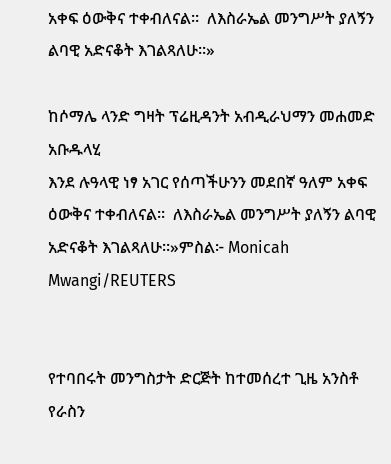አቀፍ ዕውቅና ተቀብለናል።  ለእስራኤል መንግሥት ያለኝን ልባዊ አድናቆት እገልጻለሁ።»

ከሶማሌ ላንድ ግዛት ፕሬዚዳንት አብዲራህማን መሐመድ አቡዱላሂ
እንደ ሉዓላዊ ነፃ አገር የሰጣችሁንን መደበኛ ዓለም አቀፍ ዕውቅና ተቀብለናል።  ለእስራኤል መንግሥት ያለኝን ልባዊ አድናቆት እገልጻለሁ።»ምስል፦ Monicah Mwangi/REUTERS


የተባበሩት መንግስታት ድርጅት ከተመሰረተ ጊዜ አንስቶ የራስን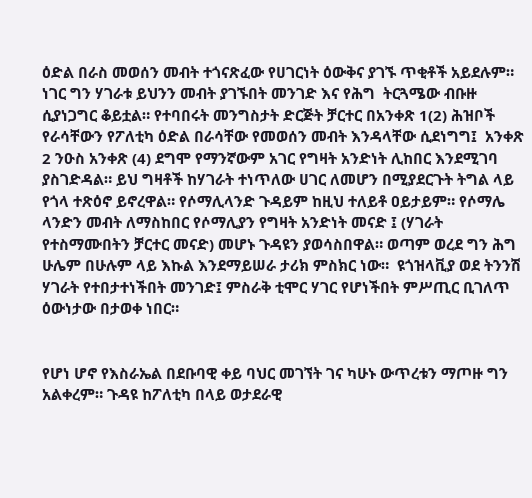ዕድል በራስ መወሰን መብት ተጎናጽፈው የሀገርነት ዕውቅና ያገኙ ጥቂቶች አይደሉም። ነገር ግን ሃገራቱ ይህንን መብት ያገኙበት መንገድ እና የሕግ  ትርጓሜው ብቡዙ ሲያነጋግር ቆይቷል። የተባበሩት መንግስታት ድርጅት ቻርተር በአንቀጽ 1(2) ሕዝቦች የራሳቸውን የፖለቲካ ዕድል በራሳቸው የመወሰን መብት እንዳላቸው ሲደነግግ፤  አንቀጽ 2 ንዑስ አንቀጽ (4) ደግሞ የማንኛውም አገር የግዛት አንድነት ሊከበር እንደሚገባ ያስገድዳል። ይህ ግዛቶች ከሃገራት ተነጥለው ሀገር ለመሆን በሚያደርጉት ትግል ላይ የጎላ ተጽዕኖ ይኖረዋል። የሶማሊላንድ ጉዳይም ከዚህ ተለይቶ ዐይታይም። የሶማሌ ላንድን መብት ለማስከበር የሶማሊያን የግዛት አንድነት መናድ ፤ (ሃገራት የተስማሙበትን ቻርተር መናድ) መሆኑ ጉዳዩን ያወሳስበዋል። ወጣም ወረደ ግን ሕግ ሁሌም በሁሉም ላይ እኩል እንደማይሠራ ታሪክ ምስክር ነው።  ዩጎዝላቪያ ወደ ትንንሽ ሃገራት የተበታተነችበት መንገድ፤ ምስራቅ ቲሞር ሃገር የሆነችበት ምሥጢር ቢገለጥ ዕውነታው በታወቀ ነበር።


የሆነ ሆኖ የእስራኤል በደቡባዊ ቀይ ባህር መገኘት ገና ካሁኑ ውጥረቱን ማጦዙ ግን አልቀረም። ጉዳዩ ከፖለቲካ በላይ ወታደራዊ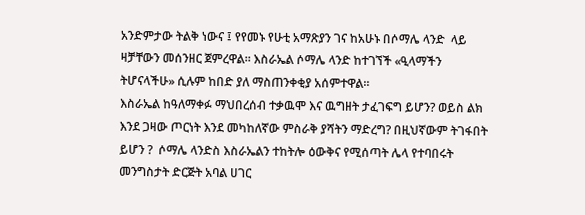አንድምታው ትልቅ ነውና ፤ የየመኑ የሁቲ አማጽያን ገና ከአሁኑ በሶማሌ ላንድ  ላይ ዛቻቸውን መሰንዘር ጀምረዋል። እስራኤል ሶማሌ ላንድ ከተገኘች «ዒላማችን ትሆናላችሁ» ሲሉም ከበድ ያለ ማስጠንቀቂያ አሰምተዋል።
እስራኤል ከዓለማቀፉ ማህበረሰብ ተቃዉሞ እና ዉግዘት ታፈገፍግ ይሆን? ወይስ ልክ እንደ ጋዛው ጦርነት እንደ መካከለኛው ምስራቅ ያሻትን ማድረግ? በዚህኛውም ትገፋበት ይሆን ?  ሶማሌ ላንድስ እስራኤልን ተከትሎ ዕውቅና የሚሰጣት ሌላ የተባበሩት መንግስታት ድርጅት አባል ሀገር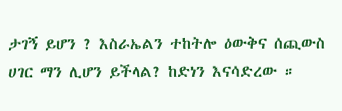ታገኝ ይሆን ? እስራኤልን ተከትሎ ዕውቅና ሰጪውስ ሀገር ማን ሊሆን ይችላል? ከድነን እናሳድረው ።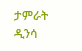ታምራት ዲንሳ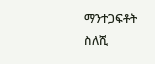ማንተጋፍቶት ስለሺ